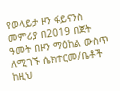የወላይታ ዞን ፋይናንስ መምሪያ በ2019 በጀት ዓመት በዞን ማዕከል ውስጥ ለሚገኙ ሴክተርመ/ቤቶች ከዚህ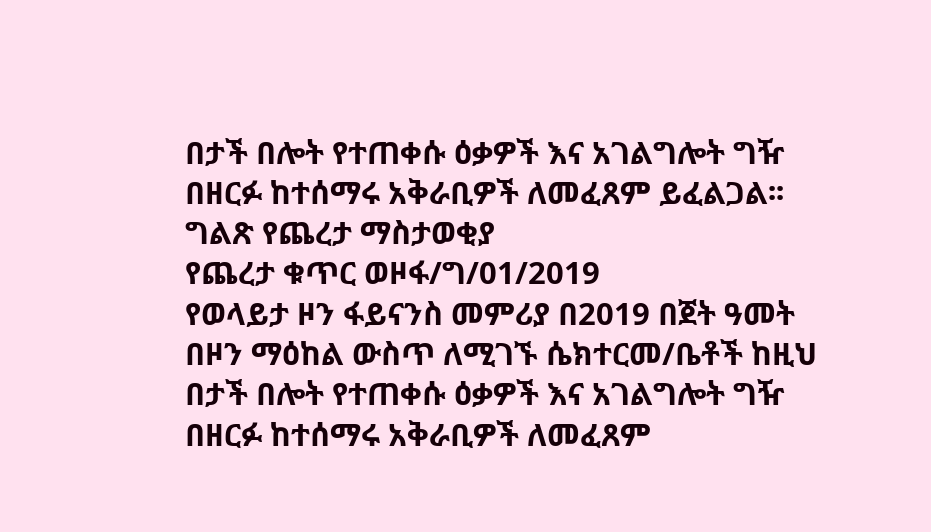በታች በሎት የተጠቀሱ ዕቃዎች እና አገልግሎት ግዥ በዘርፉ ከተሰማሩ አቅራቢዎች ለመፈጸም ይፈልጋል፡፡
ግልጽ የጨረታ ማስታወቂያ
የጨረታ ቁጥር ወዞፋ/ግ/01/2019
የወላይታ ዞን ፋይናንስ መምሪያ በ2019 በጀት ዓመት በዞን ማዕከል ውስጥ ለሚገኙ ሴክተርመ/ቤቶች ከዚህ በታች በሎት የተጠቀሱ ዕቃዎች እና አገልግሎት ግዥ በዘርፉ ከተሰማሩ አቅራቢዎች ለመፈጸም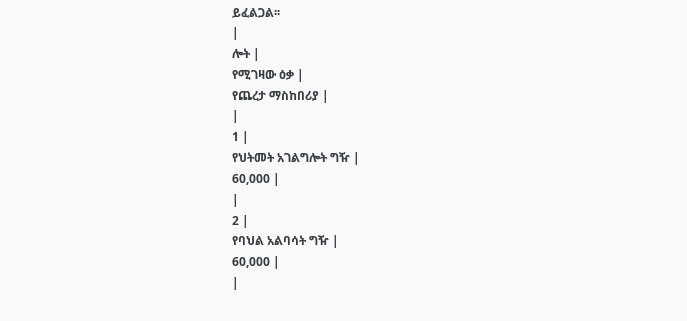ይፈልጋል፡፡
|
ሎት |
የሚገዛው ዕቃ |
የጨረታ ማስከበሪያ |
|
1 |
የህትመት አገልግሎት ግዥ |
60,000 |
|
2 |
የባህል አልባሳት ግዥ |
60,000 |
|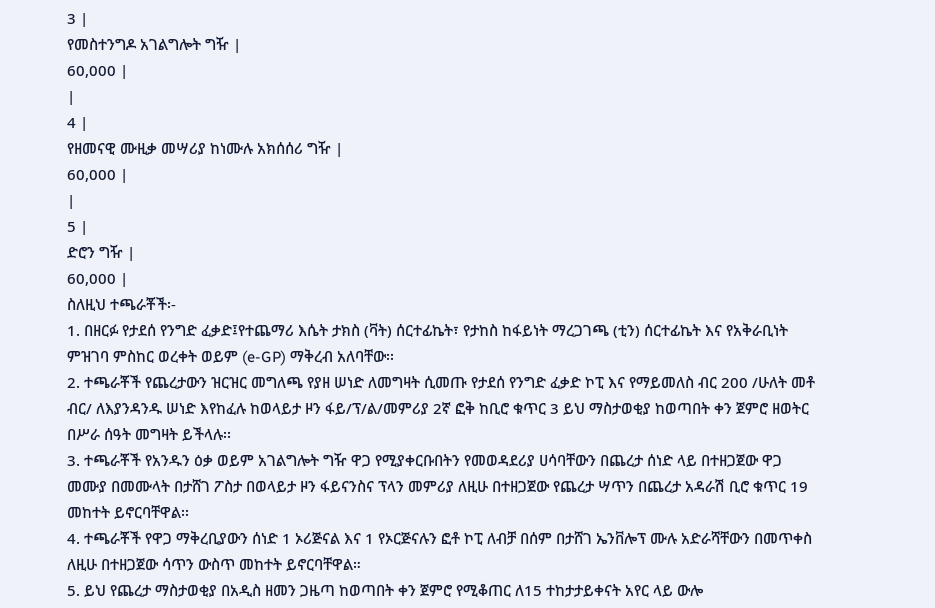3 |
የመስተንግዶ አገልግሎት ግዥ |
60,000 |
|
4 |
የዘመናዊ ሙዚቃ መሣሪያ ከነሙሉ አክሰሰሪ ግዥ |
60,000 |
|
5 |
ድሮን ግዥ |
60,000 |
ስለዚህ ተጫራቾች፡-
1. በዘርፉ የታደሰ የንግድ ፈቃድ፤የተጨማሪ እሴት ታክስ (ቫት) ሰርተፊኬት፣ የታከስ ከፋይነት ማረጋገጫ (ቲን) ሰርተፊኬት እና የአቅራቢነት ምዝገባ ምስከር ወረቀት ወይም (e-GP) ማቅረብ አለባቸው፡፡
2. ተጫራቾች የጨረታውን ዝርዝር መግለጫ የያዘ ሠነድ ለመግዛት ሲመጡ የታደሰ የንግድ ፈቃድ ኮፒ እና የማይመለስ ብር 200 /ሁለት መቶ ብር/ ለእያንዳንዱ ሠነድ እየከፈሉ ከወላይታ ዞን ፋይ/ፕ/ል/መምሪያ 2ኛ ፎቅ ከቢሮ ቁጥር 3 ይህ ማስታወቂያ ከወጣበት ቀን ጀምሮ ዘወትር በሥራ ሰዓት መግዛት ይችላሉ፡፡
3. ተጫራቾች የአንዱን ዕቃ ወይም አገልግሎት ግዥ ዋጋ የሚያቀርቡበትን የመወዳደሪያ ሀሳባቸውን በጨረታ ሰነድ ላይ በተዘጋጀው ዋጋ መሙያ በመሙላት በታሸገ ፖስታ በወላይታ ዞን ፋይናንስና ፕላን መምሪያ ለዚሁ በተዘጋጀው የጨረታ ሣጥን በጨረታ አዳራሽ ቢሮ ቁጥር 19 መከተት ይኖርባቸዋል፡፡
4. ተጫራቾች የዋጋ ማቅረቢያውን ሰነድ 1 ኦሪጅናል እና 1 የኦርጅናሉን ፎቶ ኮፒ ለብቻ በሰም በታሸገ ኤንቨሎፕ ሙሉ አድራሻቸውን በመጥቀስ ለዚሁ በተዘጋጀው ሳጥን ውስጥ መከተት ይኖርባቸዋል።
5. ይህ የጨረታ ማስታወቂያ በአዲስ ዘመን ጋዜጣ ከወጣበት ቀን ጀምሮ የሚቆጠር ለ15 ተከታታይቀናት አየር ላይ ውሎ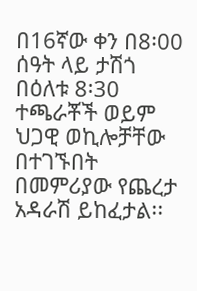በ16ኛው ቀን በ8፡00 ሰዓት ላይ ታሽጎ በዕለቱ 8፡30 ተጫራቾች ወይም ህጋዊ ወኪሎቻቸው በተገኙበት በመምሪያው የጨረታ አዳራሽ ይከፈታል፡፡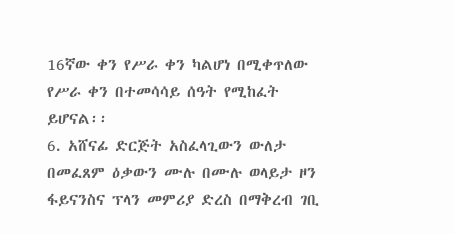16ኛው ቀን የሥራ ቀን ካልሆነ በሚቀጥለው የሥራ ቀን በተመሳሳይ ሰዓት የሚከፈት ይሆናል፡፡
6. አሸናፊ ድርጅት አስፈላጊውን ውለታ በመፈጸም ዕቃውን ሙሉ በሙሉ ወላይታ ዞን ፋይናንስና ፕላን መምሪያ ድረስ በማቅረብ ገቢ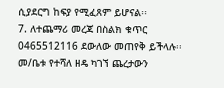ሲያደርግ ከፍያ የሚፈጸም ይሆናል፡፡
7. ለተጨማሪ መረጃ በስልክ ቁጥር 0465512116 ደውለው መጠየቅ ይችላሉ፡፡
መ/ቤቱ የተሻለ ዘዴ ካገኘ ጨረታውን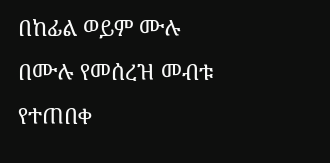በከፊል ወይም ሙሉ በሙሉ የመሰረዝ መብቱ የተጠበቀ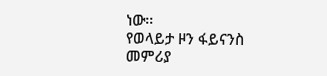ነው፡፡
የወላይታ ዞን ፋይናንስ መምሪያ